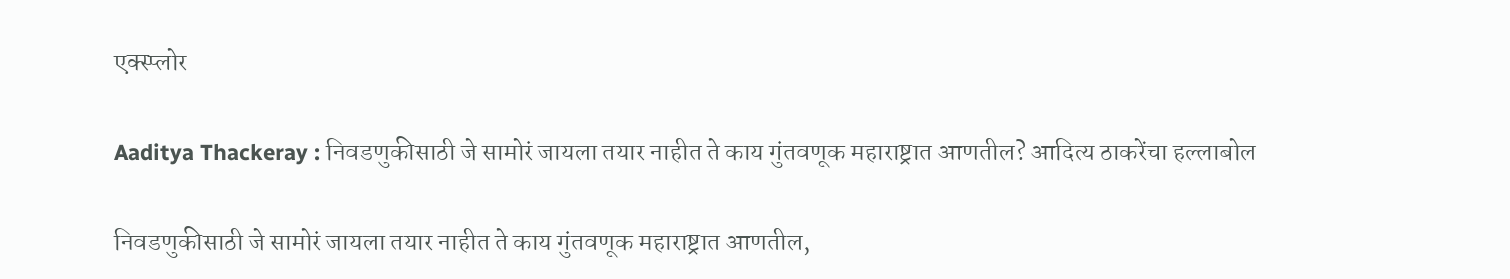एक्स्प्लोर

Aaditya Thackeray : निवडणुकीसाठी जे सामोरं जायला तयार नाहीत ते काय गुंतवणूक महाराष्ट्रात आणतील? आदित्य ठाकरेंचा हल्लाबोल

निवडणुकीसाठी जे सामोरं जायला तयार नाहीत ते काय गुंतवणूक महाराष्ट्रात आणतील,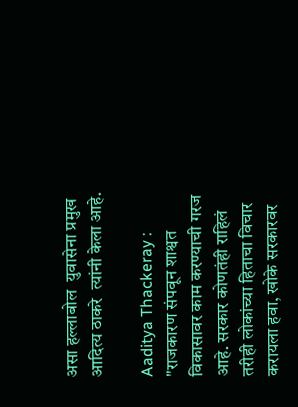असा हल्लाबोल  युवासेना प्रमुख आदित्य ठाकरे  त्यांनी केला आहे.

Aaditya Thackeray : "राजकारण संपवून शाश्वत विकासावर काम करण्याची गरज आहे. सरकार कोणतंही राहिलं तरीही लोकांच्या हिताचा विचार करायला हवा, खोके सरकारवर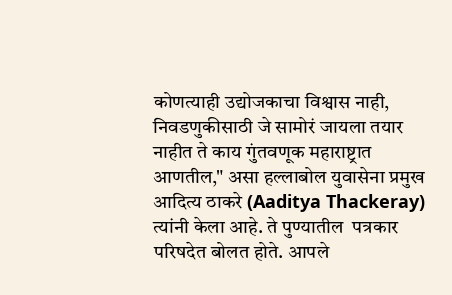कोणत्याही उद्योजकाचा विश्वास नाही, निवडणुकीसाठी जे सामोरं जायला तयार नाहीत ते काय गुंतवणूक महाराष्ट्रात आणतील," असा हल्लाबोल युवासेना प्रमुख आदित्य ठाकरे (Aaditya Thackeray)  त्यांनी केला आहे. ते पुण्यातील  पत्रकार परिषदेत बोलत होते. आपले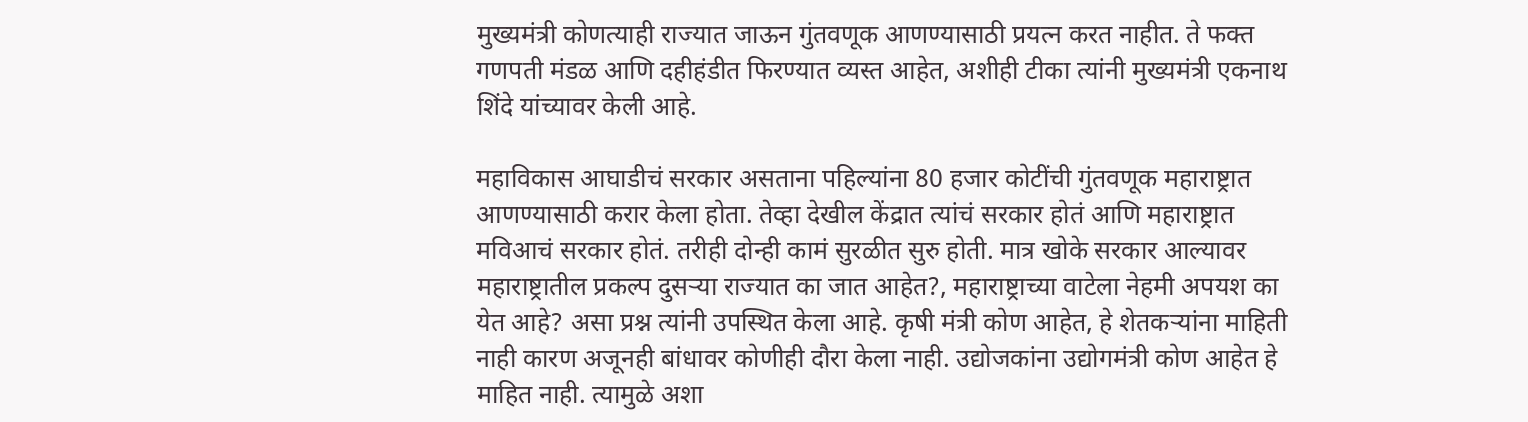मुख्यमंत्री कोणत्याही राज्यात जाऊन गुंतवणूक आणण्यासाठी प्रयत्न करत नाहीत. ते फक्त गणपती मंडळ आणि दहीहंडीत फिरण्यात व्यस्त आहेत, अशीही टीका त्यांनी मुख्यमंत्री एकनाथ शिंदे यांच्यावर केली आहे.

महाविकास आघाडीचं सरकार असताना पहिल्यांना 80 हजार कोटींची गुंतवणूक महाराष्ट्रात आणण्यासाठी करार केला होता. तेव्हा देखील केंद्रात त्यांचं सरकार होतं आणि महाराष्ट्रात मविआचं सरकार होतं. तरीही दोन्ही कामं सुरळीत सुरु होती. मात्र खोके सरकार आल्यावर महाराष्ट्रातील प्रकल्प दुसऱ्या राज्यात का जात आहेत?, महाराष्ट्राच्या वाटेला नेहमी अपयश का येत आहे? असा प्रश्न त्यांनी उपस्थित केला आहे. कृषी मंत्री कोण आहेत, हे शेतकऱ्यांना माहिती नाही कारण अजूनही बांधावर कोणीही दौरा केला नाही. उद्योजकांना उद्योगमंत्री कोण आहेत हे माहित नाही. त्यामुळे अशा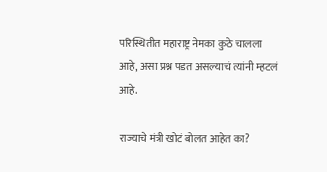परिस्थितीत महाराष्ट्र नेमका कुठे चालला आहे, असा प्रश्न पडत असल्याचं त्यांनी म्हटलं आहे.

राज्याचे मंत्री खोटं बोलत आहेत का?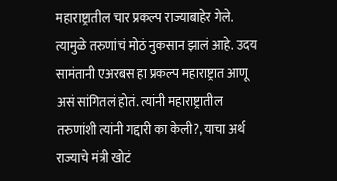महाराष्ट्रातील चार प्रकल्प राज्याबाहेर गेले. त्यामुळे तरुणांचं मोठं नुकसान झालं आहे. उदय सामंतानी एअरबस हा प्रकल्प महाराष्ट्रात आणू असं सांगितलं होतं. त्यांनी महाराष्ट्रातील तरुणांशी त्यांनी गद्दारी का केली?, याचा अर्थ राज्याचे मंत्री खोटं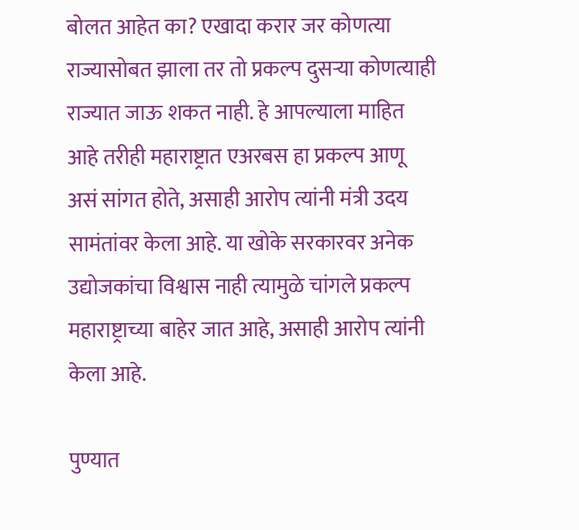बोलत आहेत का? एखादा करार जर कोणत्या राज्यासोबत झाला तर तो प्रकल्प दुसऱ्या कोणत्याही राज्यात जाऊ शकत नाही. हे आपल्याला माहित आहे तरीही महाराष्ट्रात एअरबस हा प्रकल्प आणू असं सांगत होते, असाही आरोप त्यांनी मंत्री उदय सामंतांवर केला आहे. या खोके सरकारवर अनेक उद्योजकांचा विश्वास नाही त्यामुळे चांगले प्रकल्प महाराष्ट्राच्या बाहेर जात आहे, असाही आरोप त्यांनी केला आहे.

पुण्यात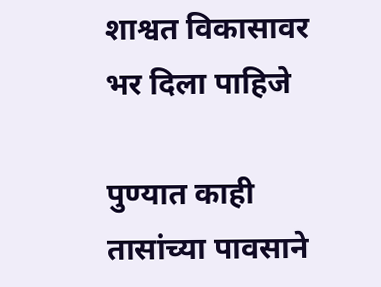शाश्वत विकासावर भर दिला पाहिजे

पुण्यात काही तासांच्या पावसाने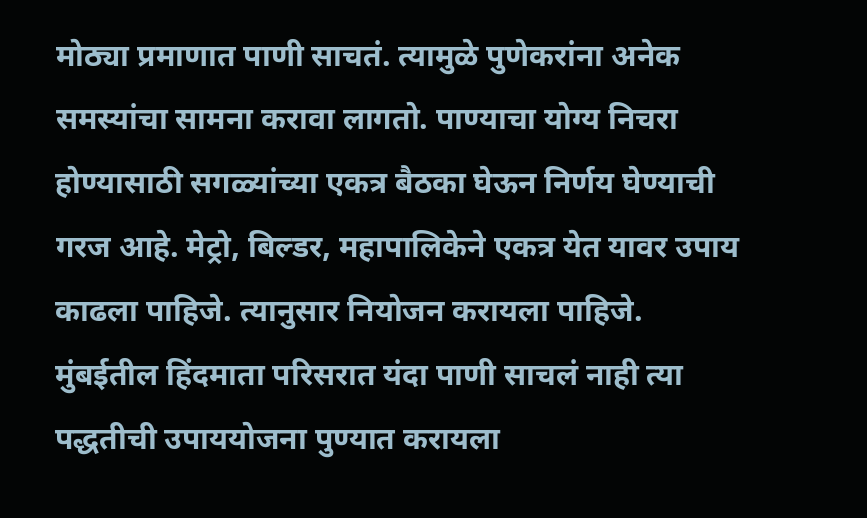मोठ्या प्रमाणात पाणी साचतं. त्यामुळे पुणेकरांना अनेक समस्यांचा सामना करावा लागतो. पाण्याचा योग्य निचरा होण्यासाठी सगळ्यांच्या एकत्र बैठका घेऊन निर्णय घेण्याची गरज आहे. मेट्रो, बिल्डर, महापालिकेने एकत्र येत यावर उपाय काढला पाहिजे. त्यानुसार नियोजन करायला पाहिजे. मुंबईतील हिंदमाता परिसरात यंदा पाणी साचलं नाही त्या पद्धतीची उपाययोजना पुण्यात करायला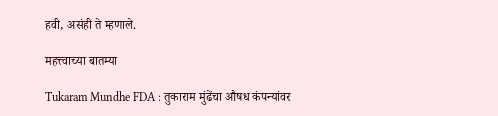हवी, असंही ते म्हणाले.

महत्त्वाच्या बातम्या

Tukaram Mundhe FDA : तुकाराम मुंढेंचा औषध कंपन्यांवर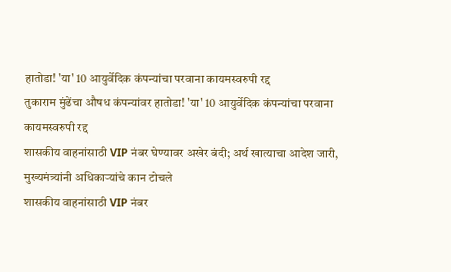हातोडा! 'या' 10 आयुर्वेदिक कंपन्यांचा परवाना कायमस्वरुपी रद्द
तुकाराम मुंढेंचा औषध कंपन्यांवर हातोडा! 'या' 10 आयुर्वेदिक कंपन्यांचा परवाना कायमस्वरुपी रद्द
शासकीय वाहनांसाठी VIP नंबर घेण्यावर अखेर बंदी; अर्थ खात्याचा आदेश जारी, मुख्यमंत्र्यांनी अधिकाऱ्यांचे कान टोचले
शासकीय वाहनांसाठी VIP नंबर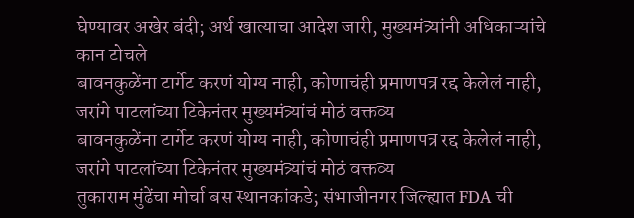घेण्यावर अखेर बंदी; अर्थ खात्याचा आदेश जारी, मुख्यमंत्र्यांनी अधिकाऱ्यांचे कान टोचले
बावनकुळेंना टार्गेट करणं योग्य नाही, कोणाचंही प्रमाणपत्र रद्द केलेलं नाही, जरांगे पाटलांच्या टिकेनंतर मुख्यमंत्र्यांचं मोठं वक्तव्य
बावनकुळेंना टार्गेट करणं योग्य नाही, कोणाचंही प्रमाणपत्र रद्द केलेलं नाही, जरांगे पाटलांच्या टिकेनंतर मुख्यमंत्र्यांचं मोठं वक्तव्य
तुकाराम मुंढेंचा मोर्चा बस स्थानकांकडे; संभाजीनगर जिल्ह्यात FDA ची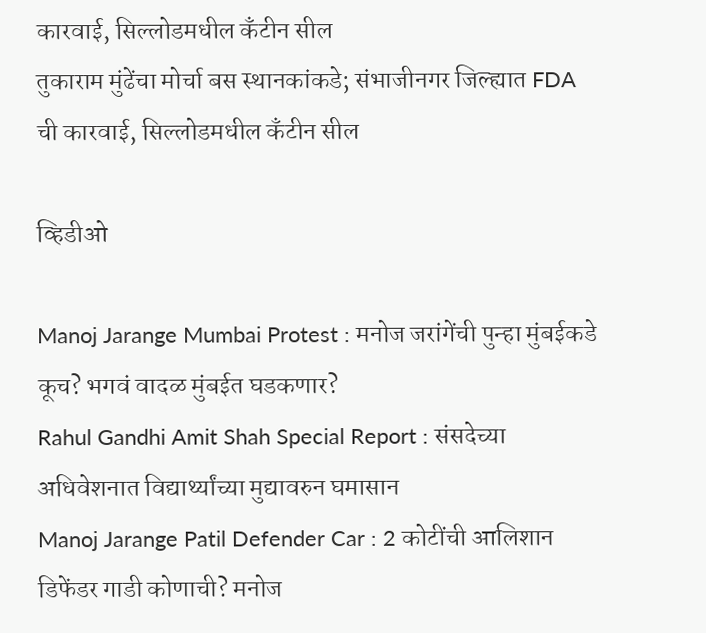कारवाई, सिल्लोडमधील कँटीन सील
तुकाराम मुंढेंचा मोर्चा बस स्थानकांकडे; संभाजीनगर जिल्ह्यात FDA ची कारवाई, सिल्लोडमधील कँटीन सील

व्हिडीओ

Manoj Jarange Mumbai Protest : मनोज जरांगेंची पुन्हा मुंबईकडे कूच? भगवं वादळ मुंबईत घडकणार?
Rahul Gandhi Amit Shah Special Report : संसदेच्या अधिवेशनात विद्यार्थ्यांच्या मुद्यावरुन घमासान
Manoj Jarange Patil Defender Car : 2 कोटींची आलिशान डिफेंडर गाडी कोणाची? मनोज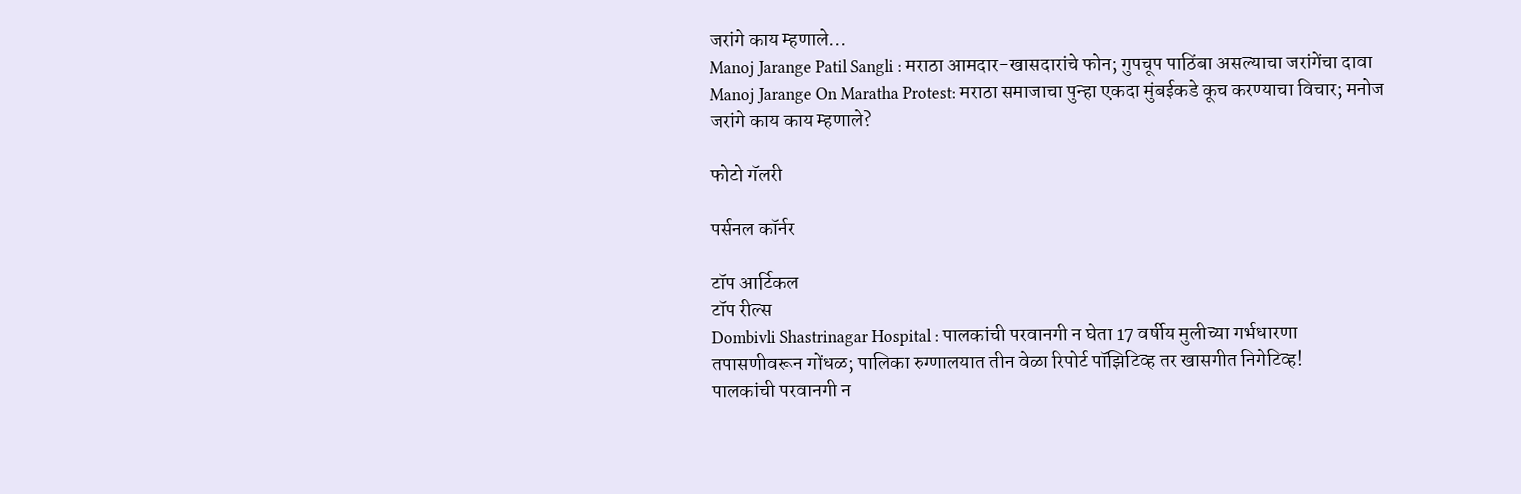जरांगे काय म्हणाले...
Manoj Jarange Patil Sangli : मराठा आमदार-खासदारांचे फोन; गुपचूप पाठिंबा असल्याचा जरांगेंचा दावा
Manoj Jarange On Maratha Protest: मराठा समाजाचा पुन्हा एकदा मुंबईकडे कूच करण्याचा विचार; मनोज जरांगे काय काय म्हणाले?

फोटो गॅलरी

पर्सनल कॉर्नर

टॉप आर्टिकल
टॉप रील्स
Dombivli Shastrinagar Hospital : पालकांची परवानगी न घेता 17 वर्षीय मुलीच्या गर्भधारणा तपासणीवरून गोंधळ; पालिका रुग्णालयात तीन वेळा रिपोर्ट पॉझिटिव्ह तर खासगीत निगेटिव्ह!
पालकांची परवानगी न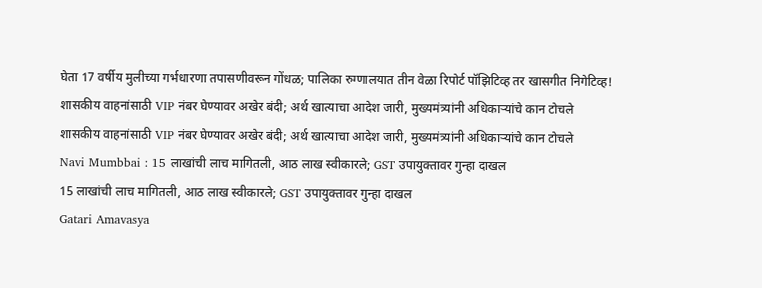घेता 17 वर्षीय मुलीच्या गर्भधारणा तपासणीवरून गोंधळ; पालिका रुग्णालयात तीन वेळा रिपोर्ट पॉझिटिव्ह तर खासगीत निगेटिव्ह!
शासकीय वाहनांसाठी VIP नंबर घेण्यावर अखेर बंदी; अर्थ खात्याचा आदेश जारी, मुख्यमंत्र्यांनी अधिकाऱ्यांचे कान टोचले
शासकीय वाहनांसाठी VIP नंबर घेण्यावर अखेर बंदी; अर्थ खात्याचा आदेश जारी, मुख्यमंत्र्यांनी अधिकाऱ्यांचे कान टोचले
Navi Mumbbai : 15 लाखांची लाच मागितली, आठ लाख स्वीकारले; GST उपायुक्तावर गुन्हा दाखल
15 लाखांची लाच मागितली, आठ लाख स्वीकारले; GST उपायुक्तावर गुन्हा दाखल
Gatari Amavasya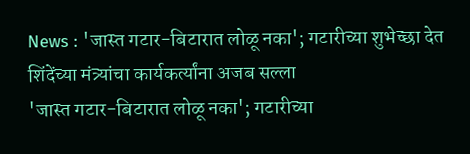News : 'जास्त गटार-बिटारात लोळू नका'; गटारीच्या शुभेच्छा देत शिंदेंच्या मंत्र्यांचा कार्यकर्त्यांना अजब सल्ला
'जास्त गटार-बिटारात लोळू नका'; गटारीच्या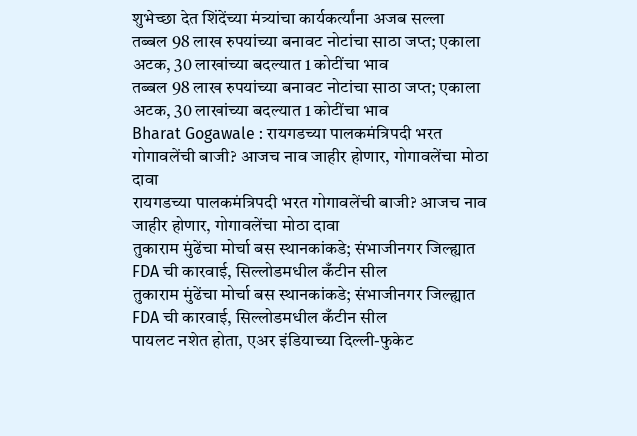शुभेच्छा देत शिंदेंच्या मंत्र्यांचा कार्यकर्त्यांना अजब सल्ला
तब्बल 98 लाख रुपयांच्या बनावट नोटांचा साठा जप्त; एकाला अटक, 30 लाखांच्या बदल्यात 1 कोटींचा भाव
तब्बल 98 लाख रुपयांच्या बनावट नोटांचा साठा जप्त; एकाला अटक, 30 लाखांच्या बदल्यात 1 कोटींचा भाव
Bharat Gogawale : रायगडच्या पालकमंत्रिपदी भरत गोगावलेंची बाजी? आजच नाव जाहीर होणार, गोगावलेंचा मोठा दावा
रायगडच्या पालकमंत्रिपदी भरत गोगावलेंची बाजी? आजच नाव जाहीर होणार, गोगावलेंचा मोठा दावा
तुकाराम मुंढेंचा मोर्चा बस स्थानकांकडे; संभाजीनगर जिल्ह्यात FDA ची कारवाई, सिल्लोडमधील कँटीन सील
तुकाराम मुंढेंचा मोर्चा बस स्थानकांकडे; संभाजीनगर जिल्ह्यात FDA ची कारवाई, सिल्लोडमधील कँटीन सील
पायलट नशेत होता, एअर इंडियाच्या दिल्ली-फुकेट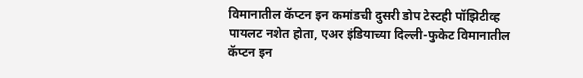विमानातील कॅप्टन इन कमांडची दुसरी डोप टेस्टही पॉझिटीव्ह
पायलट नशेत होता, एअर इंडियाच्या दिल्ली-फुकेट विमानातील कॅप्टन इन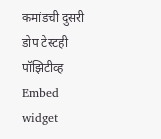कमांडची दुसरी डोप टेस्टही पॉझिटीव्ह
Embed widget